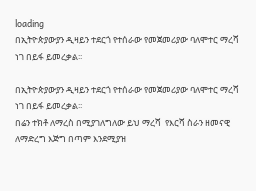loading
በኢትዮጵያውያን ዲዛይን ተደርጎ የተሰራው የመጀመሪያው ባለሞተር ማረሻ ነገ በይፋ ይመረቃል፡፡

በኢትዮጵያውያን ዲዛይን ተደርጎ የተሰራው የመጀመሪያው ባለሞተር ማረሻ ነገ በይፋ ይመረቃል፡፡
በሬን ተክቶ ለማረስ በሚያገለግለው ይህ ማረሻ  የእርሻ ስራን ዘመናዊ ለማድረግ እጅግ በጣም እንደሚያዝ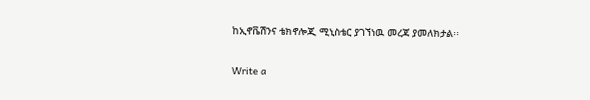ከኢኖቬሽንና ቴክኖሎጂ ሚኒስቴር ያገኘነዉ መረጃ ያመለክታል፡፡

Write a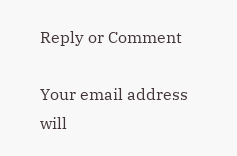Reply or Comment

Your email address will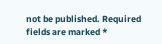not be published. Required fields are marked *